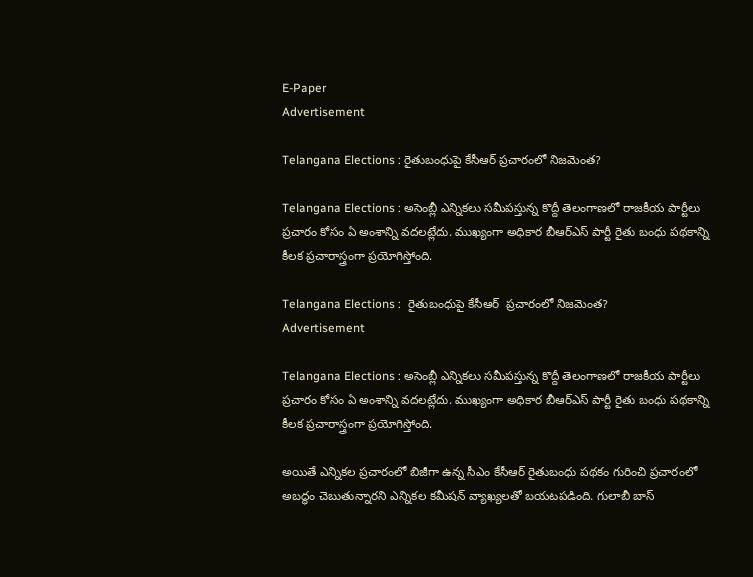E-Paper
Advertisement

Telangana Elections : రైతుబంధుపై కేసీఆర్ ప్రచారంలో నిజమెంత?

Telangana Elections : అసెంబ్లీ ఎన్నికలు సమీపస్తున్న కొద్దీ తెలంగాణలో రాజకీయ పార్టీలు ప్రచారం కోసం ఏ అంశాన్ని వదలట్లేదు. ముఖ్యంగా అధికార బీఆర్ఎస్ పార్టీ రైతు బంధు పథకాన్ని కీలక ప్రచారాస్త్రంగా ప్రయోగిస్తోంది.

Telangana Elections :  రైతుబంధుపై కేసీఆర్  ప్రచారంలో నిజమెంత?
Advertisement

Telangana Elections : అసెంబ్లీ ఎన్నికలు సమీపస్తున్న కొద్దీ తెలంగాణలో రాజకీయ పార్టీలు ప్రచారం కోసం ఏ అంశాన్ని వదలట్లేదు. ముఖ్యంగా అధికార బీఆర్ఎస్ పార్టీ రైతు బంధు పథకాన్ని కీలక ప్రచారాస్త్రంగా ప్రయోగిస్తోంది.

అయితే ఎన్నికల ప్రచారంలో బిజీగా ఉన్న సీఎం కేసీఆర్ రైతుబంధు పథకం గురించి ప్రచారంలో అబద్ధం చెబుతున్నారని ఎన్నికల కమీషన్ వ్యాఖ్యలతో బయటపడింది. గులాబీ బాస్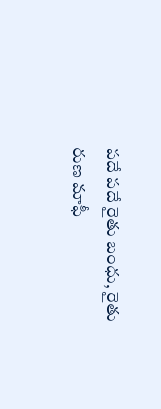పదే పదే రైతు బంధు, రైతు రుణ మాఫీ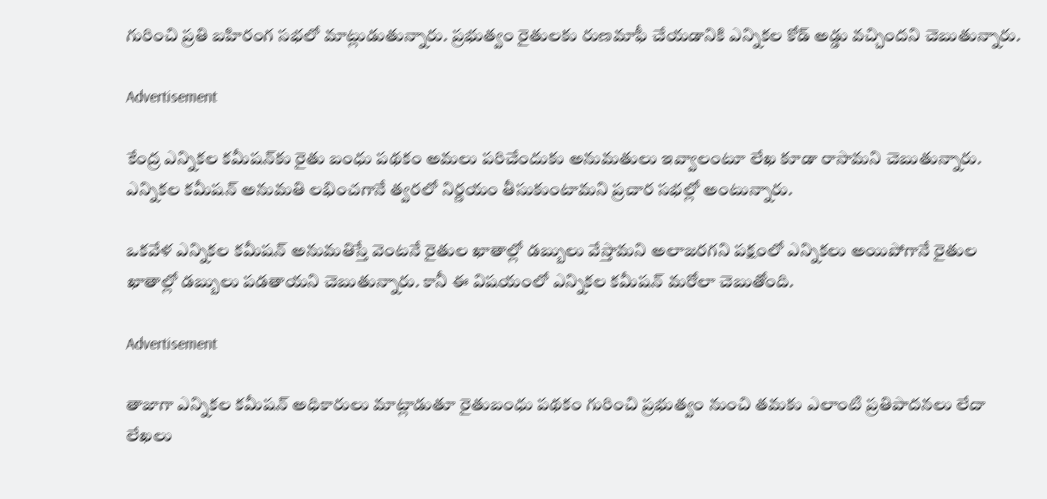గురించి ప్రతి బహిరంగ సభలో మాట్లుడుతున్నారు. ప్రభుత్వం రైతులకు రుణమాఫీ చేయడానికి ఎన్నికల కోడ్ అడ్డు వచ్చిందని చెబుతున్నారు.

Advertisement

కేంద్ర ఎన్నికల కమీషన్‌కు రైతు బంధు పథకం అమలు పరిచేందుకు అనుమతులు ఇవ్వాలంటూ లేఖ కూడా రాసామని చెబుతున్నారు. ఎన్నికల కమీషన్ అనుమతి లభించగానే త్వరలో నిర్ణయం తీసుకుంటామని ప్రచార సభల్లో అంటున్నారు.

ఒకవేళ ఎన్నికల కమీషన్ అనుమతిస్తే వెంటనే రైతుల ఖాతాల్లో డబ్బులు వేస్తామని అలాజరగని పక్షంలో ఎన్నికలు అయిపోగానే రైతుల ఖాతాల్లో డబ్బులు పడతాయని చెబుతున్నారు. కానీ ఈ విషయంలో ఎన్నికల కమీషన్ మరోలా చెబుతోంది.

Advertisement

తాజాగా ఎన్నికల కమీషన్ అధికారులు మాట్లాడుతూ రైతుబంధు పథకం గురించి ప్రభుత్వం నుంచి తమకు ఎలాంటి ప్రతిపాదనలు లేదా లేఖలు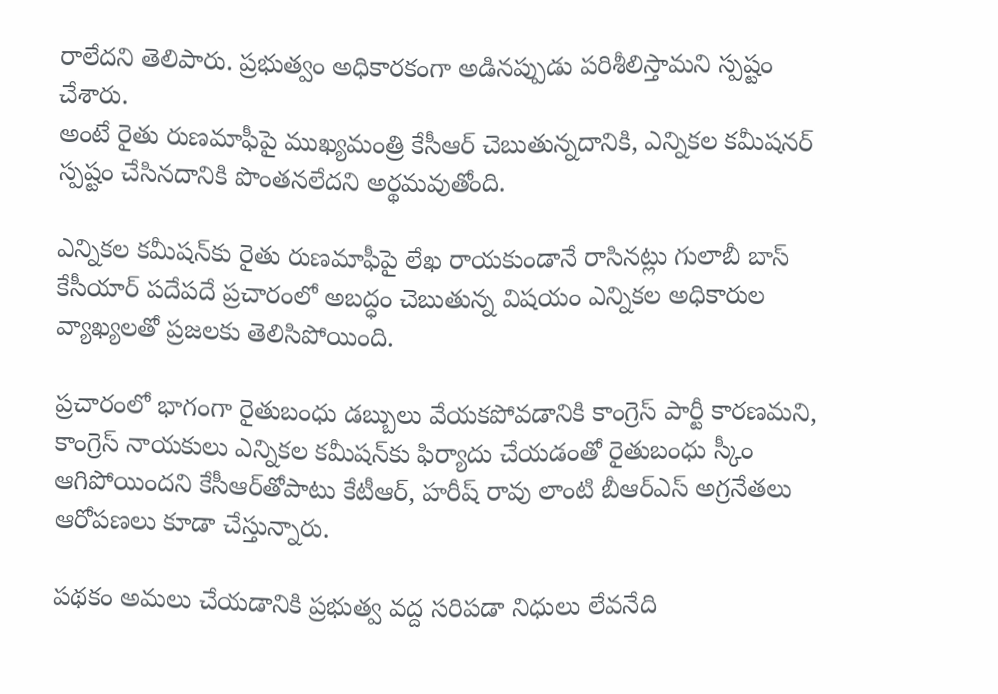రాలేదని తెలిపారు. ప్రభుత్వం అధికారకంగా అడినప్పుడు పరిశీలిస్తామని స్పష్టం చేశారు.
అంటే రైతు రుణమాఫీపై ముఖ్యమంత్రి కేసీఆర్ చెబుతున్నదానికి, ఎన్నికల కమీషనర్ స్పష్టం చేసినదానికి పొంతనలేదని అర్థమవుతోంది.

ఎన్నికల కమీషన్‌కు రైతు రుణమాఫీపై లేఖ రాయకుండానే రాసినట్లు గులాబీ బాస్ కేసీయార్ పదేపదే ప్రచారంలో అబద్ధం చెబుతున్న విషయం ఎన్నికల అధికారుల వ్యాఖ్యలతో ప్రజలకు తెలిసిపోయింది.

ప్రచారంలో భాగంగా రైతుబంధు డబ్బులు వేయకపోవడానికి కాంగ్రెస్ పార్టీ కారణమని, కాంగ్రెస్ నాయకులు ఎన్నికల కమీషన్‌కు ఫిర్యాదు చేయడంతో రైతుబంధు స్కీం ఆగిపోయిందని కేసీఆర్‌తోపాటు కేటీఆర్, హరీష్ రావు లాంటి బీఆర్ఎస్ అగ్రనేతలు ఆరోపణలు కూడా చేస్తున్నారు.

పథకం అమలు చేయడానికి ప్రభుత్వ వద్ద సరిపడా నిధులు లేవనేది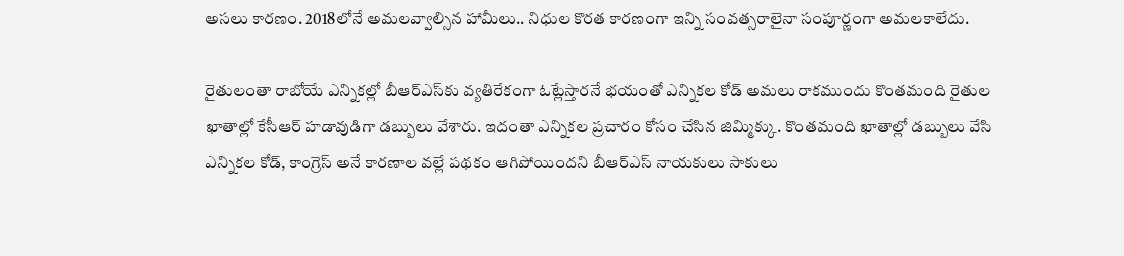అసలు కారణం. 2018లోనే అమలవ్వాల్సిన హామీలు.. నిధుల కొరత కారణంగా ఇన్ని సంవత్సరాలైనా సంపూర్ణంగా అమలకాలేదు.

రైతులంతా రాబోయే ఎన్నికల్లో బీఆర్ఎస్‌కు వ్యతిరేకంగా ఓట్లేస్తారనే భయంతో ఎన్నికల కోడ్ అమలు రాకముందు కొంతమంది రైతుల ఖాతాల్లో కేసీఆర్ హడావుడిగా డబ్బులు వేశారు. ఇదంతా ఎన్నికల ప్రచారం కోసం చేసిన జిమ్మిక్కు. కొంతమంది ఖాతాల్లో డబ్బులు వేసి ఎన్నికల కోడ్, కాంగ్రెస్ అనే కారణాల వల్లే పథకం ఆగిపోయిందని బీఆర్ఎస్ నాయకులు సాకులు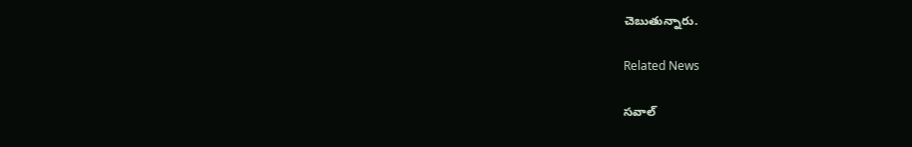చెబుతున్నారు.

Related News

సవాల్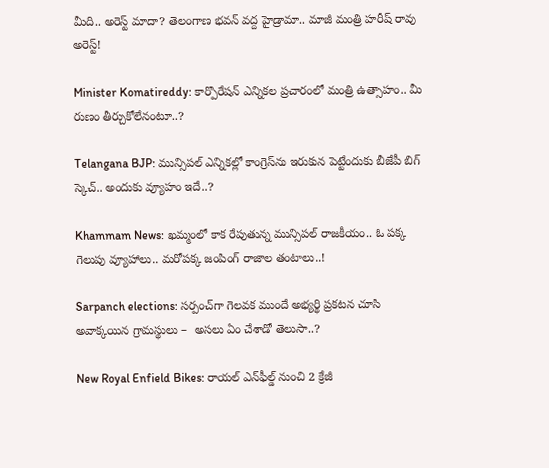మీది.. అరెస్ట్ మాదా? తెలంగాణ భవన్ వద్ద హైడ్రామా.. మాజీ మంత్రి హరీష్ రావు అరెస్ట్!

Minister Komatireddy: కార్పొరేషన్ ఎన్నికల ప్రచారంలో మంత్రి ఉత్సాహం.. మీ రుణం తీర్చుకోలేనంటూ..?

Telangana BJP: మున్సిపల్ ఎన్నికల్లో కాంగ్రెస్‌ను ఇరుకున పెట్టేందుకు బీజేపీ బిగ్ స్కెచ్.. అందుకు వ్యూహం ఇదే..?

Khammam News: ఖమ్మంలో కాక రేపుతున్న మున్సిపల్ రాజకీయం.. ఓ పక్క గెలుపు వ్యూహాలు.. మరోపక్క జంపింగ్ రాజాల తంటాలు..!

Sarpanch elections: సర్పంచ్‌గా గెలవక ముందే అభ్యర్థి ప్రకటన చూసి అవాక్కయిన గ్రామస్థులు –  అసలు ఏం చేశాడో తెలుసా..?

New Royal Enfield Bikes: రాయల్ ఎన్‌ఫీల్డ్ నుంచి 2 క్రేజీ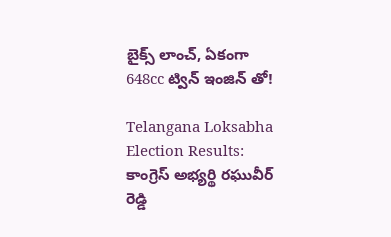బైక్స్ లాంచ్, ఏకంగా 648cc ట్విన్ ఇంజిన్ తో!

Telangana Loksabha Election Results: కాంగ్రెస్ అభ్యర్థి రఘువీర్ రెడ్డి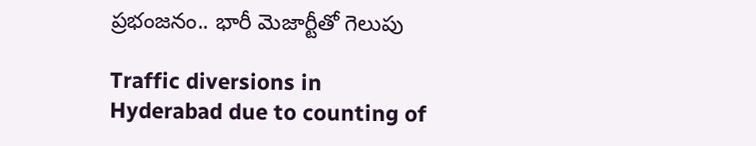ప్రభంజనం.. భారీ మెజార్టీతో గెలుపు

Traffic diversions in Hyderabad due to counting of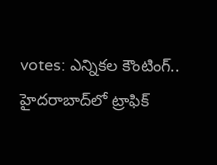votes: ఎన్నికల కౌంటింగ్.. హైదరాబాద్‌లో ట్రాఫిక్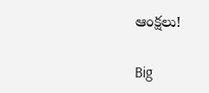ఆంక్షలు!

Big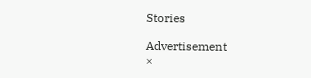Stories

Advertisement
×